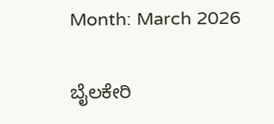Month: March 2026

ಬೈಲಕೇರಿ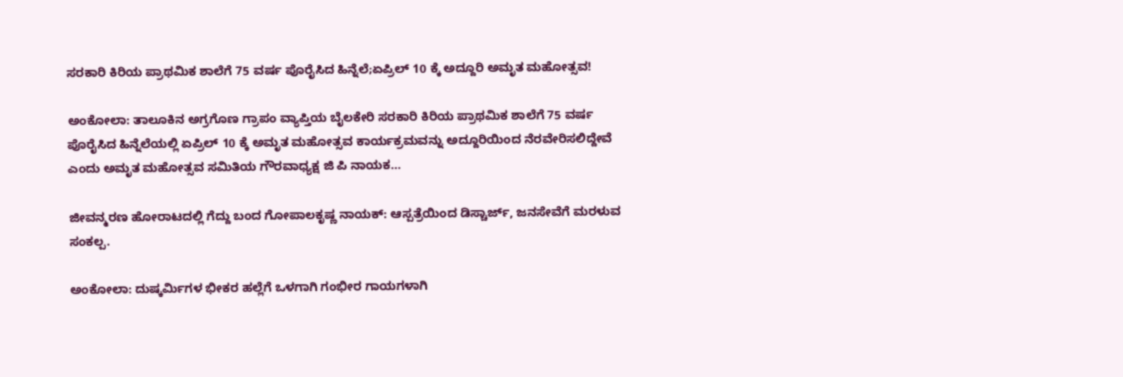ಸರಕಾರಿ ಕಿರಿಯ ಪ್ರಾಥಮಿಕ ಶಾಲೆಗೆ 75 ವರ್ಷ ಪೊರೈಸಿದ ಹಿನ್ನೆಲೆ;ಏಪ್ರಿಲ್ 10 ಕ್ಕೆ ಅದ್ದೂರಿ ಅಮೃತ ಮಹೋತ್ಸವ!

ಅಂಕೋಲಾ: ತಾಲೂಕಿನ ಅಗ್ರಗೊಣ ಗ್ರಾಪಂ ವ್ಯಾಪ್ತಿಯ ಬೈಲಕೇರಿ ಸರಕಾರಿ ಕಿರಿಯ ಪ್ರಾಥಮಿಕ ಶಾಲೆಗೆ 75 ವರ್ಷ ಪೊರೈಸಿದ ಹಿನ್ನೆಲೆಯಲ್ಲಿ ಏಪ್ರಿಲ್ 10 ಕ್ಕೆ ಅಮೃತ ಮಹೋತ್ಸವ ಕಾರ್ಯಕ್ರಮವನ್ನು ಅದ್ದೂರಿಯಿಂದ ನೆರವೇರಿಸಲಿದ್ದೇವೆ ಎಂದು ಅಮೃತ ಮಹೋತ್ಸವ ಸಮಿತಿಯ ಗೌರವಾಧ್ಯಕ್ಷ ಜಿ ಪಿ ನಾಯಕ…

ಜೀವನ್ಮರಣ ಹೋರಾಟದಲ್ಲಿ ಗೆದ್ದು ಬಂದ ಗೋಪಾಲಕೃಷ್ಣ ನಾಯಕ್: ಆಸ್ಪತ್ರೆಯಿಂದ ಡಿಸ್ಚಾರ್ಜ್, ಜನಸೇವೆಗೆ ಮರಳುವ ಸಂಕಲ್ಪ.

ಅಂಕೋಲಾ: ದುಷ್ಕರ್ಮಿಗಳ ಭೀಕರ ಹಲ್ಲೆಗೆ ಒಳಗಾಗಿ ಗಂಭೀರ ಗಾಯಗಳಾಗಿ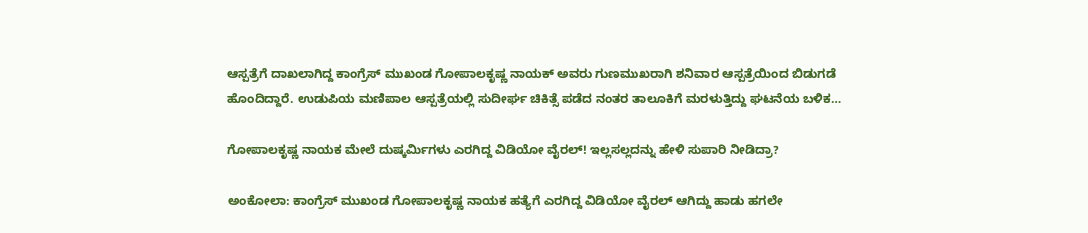ಆಸ್ಪತ್ರೆಗೆ ದಾಖಲಾಗಿದ್ದ ಕಾಂಗ್ರೆಸ್ ಮುಖಂಡ ಗೋಪಾಲಕೃಷ್ಣ ನಾಯಕ್ ಅವರು ಗುಣಮುಖರಾಗಿ ಶನಿವಾರ ಆಸ್ಪತ್ರೆಯಿಂದ ಬಿಡುಗಡೆ ಹೊಂದಿದ್ದಾರೆ. ಉಡುಪಿಯ ಮಣಿಪಾಲ ಆಸ್ಪತ್ರೆಯಲ್ಲಿ ಸುದೀರ್ಘ ಚಿಕಿತ್ಸೆ ಪಡೆದ ನಂತರ ತಾಲೂಕಿಗೆ ಮರಳುತ್ತಿದ್ದು ಘಟನೆಯ ಬಳಿಕ…

ಗೋಪಾಲಕೃಷ್ಣ ನಾಯಕ ಮೇಲೆ ದುಷ್ಕರ್ಮಿಗಳು ಎರಗಿದ್ದ ವಿಡಿಯೋ ವೈರಲ್! ಇಲ್ಲಸಲ್ಲದನ್ನು ಹೇಳಿ ಸುಪಾರಿ ನೀಡಿದ್ರಾ?

ಅಂಕೋಲಾ: ಕಾಂಗ್ರೆಸ್ ಮುಖಂಡ ಗೋಪಾಲಕೃಷ್ಣ ನಾಯಕ ಹತ್ಯೆಗೆ ಎರಗಿದ್ದ ವಿಡಿಯೋ ವೈರಲ್ ಆಗಿದ್ದು ಹಾಡು ಹಗಲೇ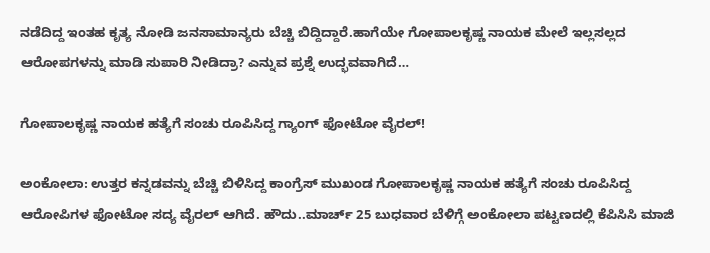ನಡೆದಿದ್ದ ಇಂತಹ ಕೃತ್ಯ ನೋಡಿ ಜನಸಾಮಾನ್ಯರು ಬೆಚ್ಚಿ ಬಿದ್ದಿದ್ದಾರೆ.ಹಾಗೆಯೇ ಗೋಪಾಲಕೃಷ್ಣ ನಾಯಕ ಮೇಲೆ ಇಲ್ಲಸಲ್ಲದ ಆರೋಪಗಳನ್ನು ಮಾಡಿ ಸುಪಾರಿ ನೀಡಿದ್ರಾ? ಎನ್ನುವ ಪ್ರಶ್ನೆ ಉದ್ಭವವಾಗಿದೆ…

ಗೋಪಾಲಕೃಷ್ಣ ನಾಯಕ ಹತ್ಯೆಗೆ ಸಂಚು ರೂಪಿಸಿದ್ದ ಗ್ಯಾಂಗ್ ಫೋಟೋ ವೈರಲ್!

ಅಂಕೋಲಾ: ಉತ್ತರ ಕನ್ನಡವನ್ನು ಬೆಚ್ಚಿ ಬಿಳಿಸಿದ್ದ ಕಾಂಗ್ರೆಸ್ ಮುಖಂಡ ಗೋಪಾಲಕೃಷ್ಣ ನಾಯಕ ಹತ್ಯೆಗೆ ಸಂಚು ರೂಪಿಸಿದ್ದ ಆರೋಪಿಗಳ ಫೋಟೋ ಸದ್ಯ ವೈರಲ್ ಆಗಿದೆ. ಹೌದು..ಮಾರ್ಚ್ 25 ಬುಧವಾರ ಬೆಳಿಗ್ಗೆ ಅಂಕೋಲಾ ಪಟ್ಟಣದಲ್ಲಿ ಕೆಪಿಸಿಸಿ ಮಾಜಿ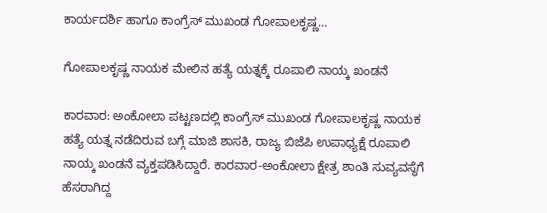ಕಾರ್ಯದರ್ಶಿ ಹಾಗೂ ಕಾಂಗ್ರೆಸ್ ಮುಖಂಡ ಗೋಪಾಲಕೃಷ್ಣ…

ಗೋಪಾಲಕೃಷ್ಣ ನಾಯಕ ಮೇಲಿನ ಹತ್ಯೆ ಯತ್ನಕ್ಕೆ ರೂಪಾಲಿ ನಾಯ್ಕ ಖಂಡನೆ

ಕಾರವಾರ: ಅಂಕೋಲಾ ಪಟ್ಟಣದಲ್ಲಿ ಕಾಂಗ್ರೆಸ್ ಮುಖಂಡ ಗೋಪಾಲಕೃಷ್ಣ ನಾಯಕ ಹತ್ಯೆ ಯತ್ನ ನಡೆದಿರುವ ಬಗ್ಗೆ ಮಾಜಿ ಶಾಸಕಿ, ರಾಜ್ಯ ಬಿಜೆಪಿ ಉಪಾಧ್ಯಕ್ಷೆ ರೂಪಾಲಿ ನಾಯ್ಕ ಖಂಡನೆ ವ್ಯಕ್ತಪಡಿಸಿದ್ದಾರೆ. ಕಾರವಾರ-ಅಂಕೋಲಾ ಕ್ಷೇತ್ರ ಶಾಂತಿ ಸುವ್ಯವಸ್ಥೆಗೆ ಹೆಸರಾಗಿದ್ದ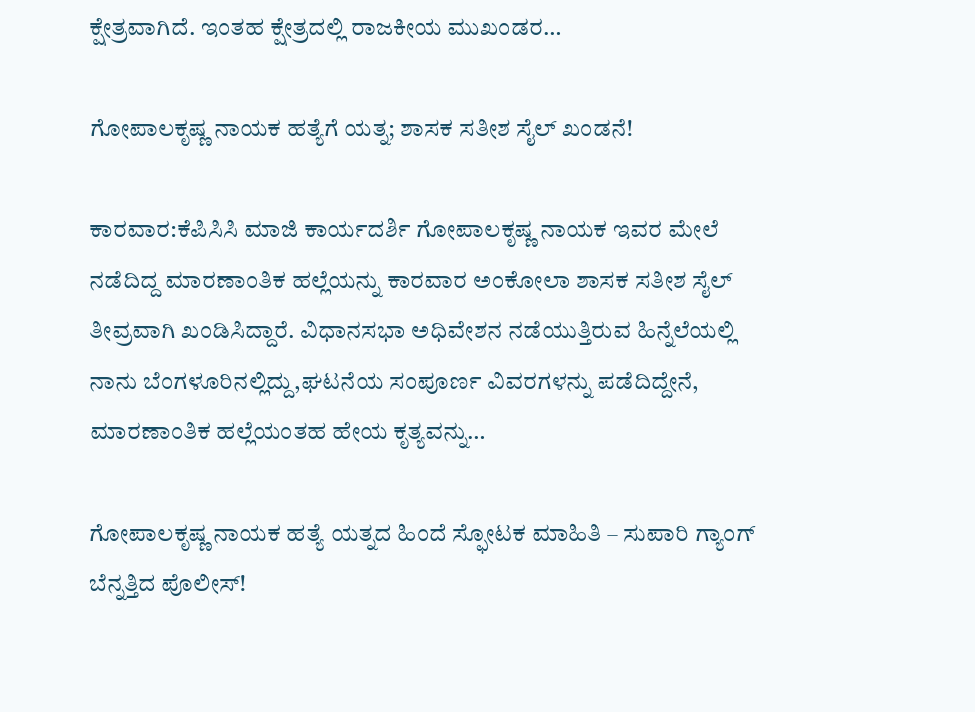ಕ್ಷೇತ್ರವಾಗಿದೆ. ಇಂತಹ ಕ್ಷೇತ್ರದಲ್ಲಿ ರಾಜಕೀಯ ಮುಖಂಡರ…

ಗೋಪಾಲಕೃಷ್ಣ ನಾಯಕ ಹತ್ಯೆಗೆ ಯತ್ನ; ಶಾಸಕ ಸತೀಶ ಸೈಲ್ ಖಂಡನೆ!

ಕಾರವಾರ:ಕೆಪಿಸಿಸಿ ಮಾಜಿ ಕಾರ್ಯದರ್ಶಿ ಗೋಪಾಲಕೃಷ್ಣ ನಾಯಕ ಇವರ ಮೇಲೆ ನಡೆದಿದ್ದ ಮಾರಣಾಂತಿಕ ಹಲ್ಲೆಯನ್ನು ಕಾರವಾರ ಅಂಕೋಲಾ ಶಾಸಕ ಸತೀಶ ಸೈಲ್ ತೀವ್ರವಾಗಿ ಖಂಡಿಸಿದ್ದಾರೆ. ವಿಧಾನಸಭಾ ಅಧಿವೇಶನ ನಡೆಯುತ್ತಿರುವ ಹಿನ್ನೆಲೆಯಲ್ಲಿ ನಾನು ಬೆಂಗಳೂರಿನಲ್ಲಿದ್ದು,ಘಟನೆಯ ಸಂಪೂರ್ಣ ವಿವರಗಳನ್ನು ಪಡೆದಿದ್ದೇನೆ, ಮಾರಣಾಂತಿಕ ಹಲ್ಲೆಯಂತಹ ಹೇಯ ಕೃತ್ಯವನ್ನು…

ಗೋಪಾಲಕೃಷ್ಣ ನಾಯಕ ಹತ್ಯೆ ಯತ್ನದ ಹಿಂದೆ ಸ್ಫೋಟಕ ಮಾಹಿತಿ – ಸುಪಾರಿ ಗ್ಯಾಂಗ್ ಬೆನ್ನತ್ತಿದ ಪೊಲೀಸ್!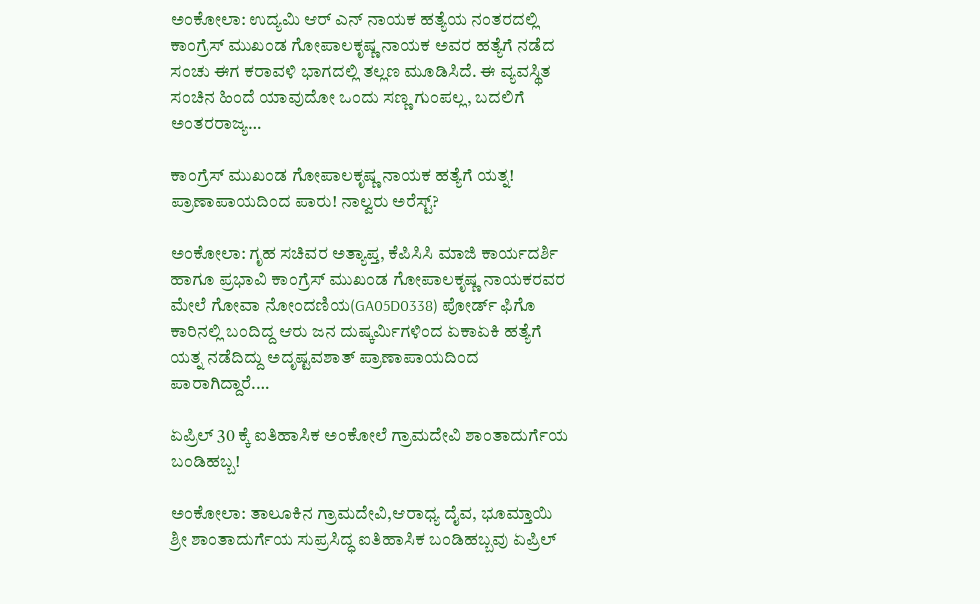ಅಂಕೋಲಾ: ಉದ್ಯಮಿ ಆರ್ ಎನ್ ನಾಯಕ ಹತ್ಯೆಯ ನಂತರದಲ್ಲಿ ಕಾಂಗ್ರೆಸ್ ಮುಖಂಡ ಗೋಪಾಲಕೃಷ್ಣ ನಾಯಕ ಅವರ ಹತ್ಯೆಗೆ ನಡೆದ ಸಂಚು ಈಗ ಕರಾವಳಿ ಭಾಗದಲ್ಲಿ ತಲ್ಲಣ ಮೂಡಿಸಿದೆ. ಈ ವ್ಯವಸ್ಥಿತ ಸಂಚಿನ ಹಿಂದೆ ಯಾವುದೋ ಒಂದು ಸಣ್ಣ ಗುಂಪಲ್ಲ, ಬದಲಿಗೆ ಅಂತರರಾಜ್ಯ…

ಕಾಂಗ್ರೆಸ್ ಮುಖಂಡ ಗೋಪಾಲಕೃಷ್ಣ ನಾಯಕ ಹತ್ಯೆಗೆ ಯತ್ನ! ಪ್ರಾಣಾಪಾಯದಿಂದ ಪಾರು! ನಾಲ್ವರು ಅರೆಸ್ಟ್?

ಅಂಕೋಲಾ: ಗೃಹ ಸಚಿವರ ಅತ್ಯಾಪ್ತ, ಕೆಪಿಸಿಸಿ ಮಾಜಿ ಕಾರ್ಯದರ್ಶಿ ಹಾಗೂ ಪ್ರಭಾವಿ ಕಾಂಗ್ರೆಸ್ ಮುಖಂಡ ಗೋಪಾಲಕೃಷ್ಣ ನಾಯಕರವರ ಮೇಲೆ ಗೋವಾ ನೋಂದಣಿಯ(GA05D0338) ಪೋರ್ಡ್ ಫಿಗೊ ಕಾರಿನಲ್ಲಿ ಬಂದಿದ್ದ ಆರು ಜನ ದುಷ್ಕರ್ಮಿಗಳಿಂದ ಏಕಾಏಕಿ ಹತ್ಯೆಗೆ ಯತ್ನ ನಡೆದಿದ್ದು ಅದೃಷ್ಟವಶಾತ್ ಪ್ರಾಣಾಪಾಯದಿಂದ ಪಾರಾಗಿದ್ದಾರೆ.…

ಏಪ್ರಿಲ್ 30 ಕ್ಕೆ ಐತಿಹಾಸಿಕ ಅಂಕೋಲೆ ಗ್ರಾಮದೇವಿ ಶಾಂತಾದುರ್ಗೆಯ ಬಂಡಿಹಬ್ಬ!

ಅಂಕೋಲಾ: ತಾಲೂಕಿನ ಗ್ರಾಮದೇವಿ,ಆರಾಧ್ಯ ದೈವ, ಭೂಮ್ತಾಯಿ ಶ್ರೀ ಶಾಂತಾದುರ್ಗೆಯ ಸುಪ್ರಸಿದ್ಧ ಐತಿಹಾಸಿಕ ಬಂಡಿಹಬ್ಬವು ಏಪ್ರಿಲ್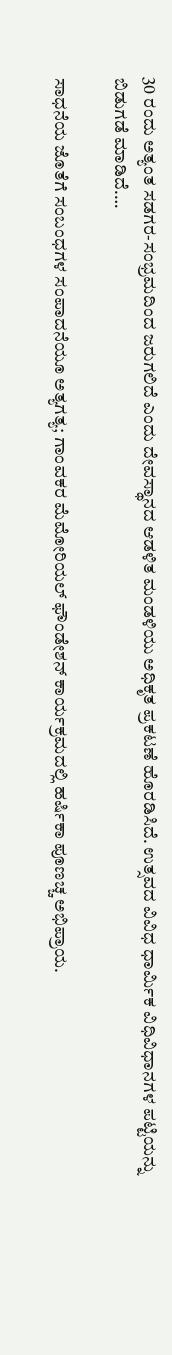30 ರಂದು ಅತ್ಯಂತ ಸಡಗರ-ಸಂಭ್ರಮದಿಂದ ಜರುಗಲಿದೆ ಎಂದು ದೇವಸ್ಥಾನದ ಆಡಳಿತ ಮಂಡಳಿಯು ಅಧಿಕೃತ ಪ್ರಕಟಣೆ ಹೊರಡಿಸಿದೆ. ಉತ್ಸವದ ವಿವಿಧ ಧಾರ್ಮಿಕ ವಿಧಿವಿಧಾನಗಳ ಪಟ್ಟಿಯನ್ನು ಬಿಡುಗಡೆ ಮಾಡಿದೆ.…

ಸಾಧನೆಯ ಜೊತೆಗೆ ಸಂಬಂಧಗಳ ಸಂಪಾದನೆಯೂ ಅತ್ಯಗತ್ಯ; ಗಾಂವಕರ ಮೆಮೋರಿಯಲ್ ಫೌಂಡೇಶನ್ ಕಾರ್ಯಕ್ರಮದಲ್ಲಿ ಹರ್ಷಿಕಾ ಪೂಣಚ್ಚ ಅಭಿಪ್ರಾಯ.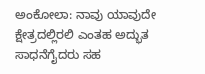ಅಂಕೋಲಾ: ನಾವು ಯಾವುದೇ ಕ್ಷೇತ್ರದಲ್ಲಿರಲಿ ಎಂತಹ ಅದ್ಭುತ ಸಾಧನೆಗೈದರು ಸಹ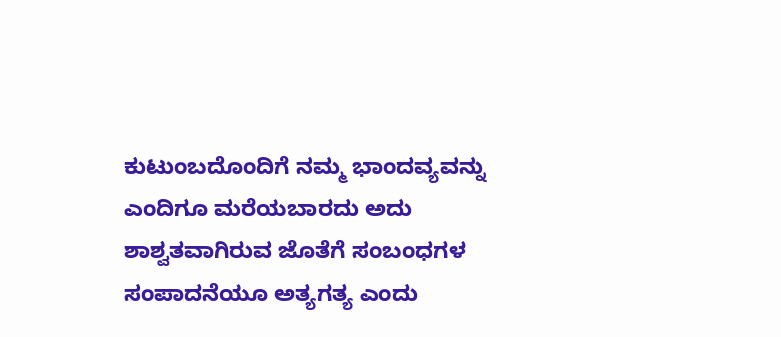ಕುಟುಂಬದೊಂದಿಗೆ ನಮ್ಮ ಭಾಂದವ್ಯವನ್ನು ಎಂದಿಗೂ ಮರೆಯಬಾರದು ಅದು ಶಾಶ್ವತವಾಗಿರುವ ಜೊತೆಗೆ ಸಂಬಂಧಗಳ ಸಂಪಾದನೆಯೂ ಅತ್ಯಗತ್ಯ ಎಂದು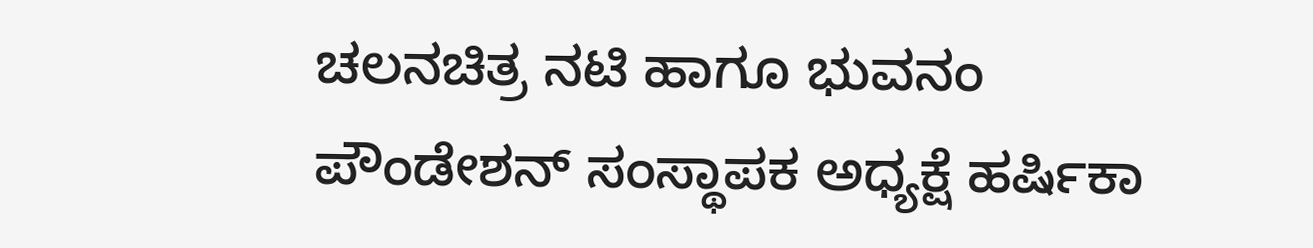ಚಲನಚಿತ್ರ ನಟಿ ಹಾಗೂ ಭುವನಂ ಪೌಂಡೇಶನ್ ಸಂಸ್ಥಾಪಕ ಅಧ್ಯಕ್ಷೆ ಹರ್ಷಿಕಾ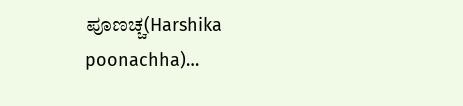ಪೂಣಚ್ಚ(Harshika poonachha)…